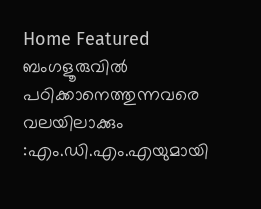Home Featured ബംഗളൂരുവില്‍ പഠിക്കാനെത്തുന്നവരെ വലയിലാക്കും :എം.ഡി.എം.എയുമായി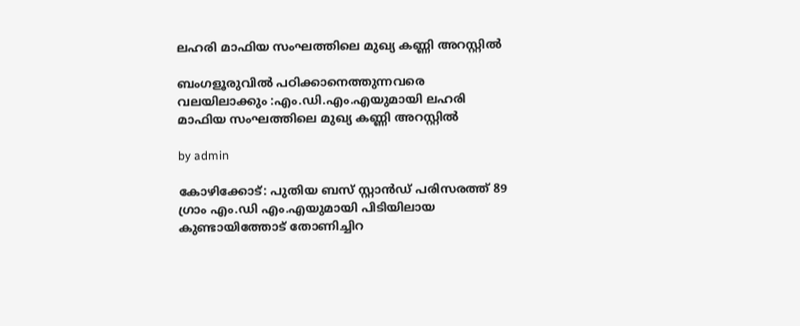ലഹരി മാഫിയ സംഘത്തിലെ മുഖ്യ കണ്ണി അറസ്റ്റിൽ

ബംഗളൂരുവില്‍ പഠിക്കാനെത്തുന്നവരെ വലയിലാക്കും :എം.ഡി.എം.എയുമായി ലഹരി മാഫിയ സംഘത്തിലെ മുഖ്യ കണ്ണി അറസ്റ്റിൽ

by admin

കോഴിക്കോട്: പുതിയ ബസ് സ്റ്റാൻഡ് പരിസരത്ത് 89 ഗ്രാം എം.ഡി എം.എയുമായി പിടിയിലായ കുണ്ടായിത്തോട് തോണിച്ചിറ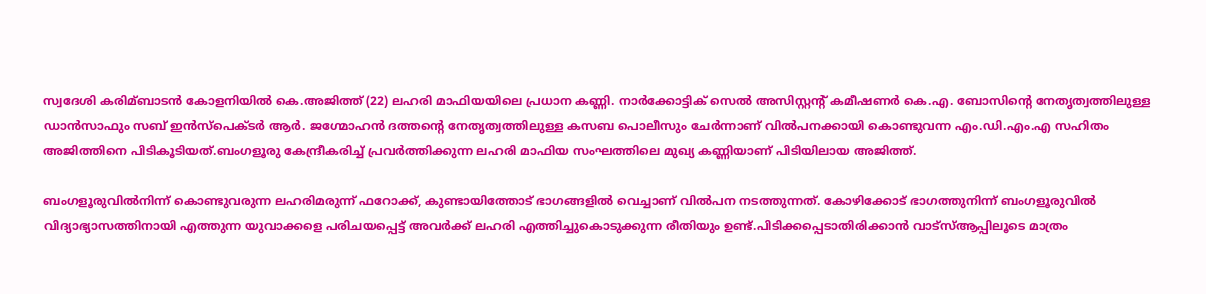സ്വദേശി കരിമ്ബാടൻ കോളനിയില്‍ കെ.അജിത്ത് (22) ലഹരി മാഫിയയിലെ പ്രധാന കണ്ണി. നാർക്കോട്ടിക് സെല്‍ അസിസ്റ്റന്റ് കമീഷണർ കെ.എ. ബോസിന്റെ നേതൃത്വത്തിലുള്ള ഡാൻസാഫും സബ് ഇൻസ്പെക്ടർ ആർ. ജഗ്മോഹൻ ദത്തന്റെ നേതൃത്വത്തിലുള്ള കസബ പൊലീസും ചേർന്നാണ് വില്‍പനക്കായി കൊണ്ടുവന്ന എം.ഡി.എം.എ സഹിതം അജിത്തിനെ പിടികൂടിയത്.ബംഗളൂരു കേന്ദ്രീകരിച്ച്‌ പ്രവർത്തിക്കുന്ന ലഹരി മാഫിയ സംഘത്തിലെ മുഖ്യ കണ്ണിയാണ് പിടിയിലായ അജിത്ത്.

ബംഗളൂരുവില്‍നിന്ന് കൊണ്ടുവരുന്ന ലഹരിമരുന്ന് ഫറോക്ക്, കുണ്ടായിത്തോട് ഭാഗങ്ങളില്‍ വെച്ചാണ് വില്‍പന നടത്തുന്നത്. കോഴിക്കോട് ഭാഗത്തുനിന്ന് ബംഗളൂരുവില്‍ വിദ്യാഭ്യാസത്തിനായി എത്തുന്ന യുവാക്കളെ പരിചയപ്പെട്ട് അവർക്ക് ലഹരി എത്തിച്ചുകൊടുക്കുന്ന രീതിയും ഉണ്ട്.പിടിക്കപ്പെടാതിരിക്കാൻ വാട്സ്‌ആപ്പിലൂടെ മാത്രം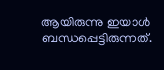ആയിരുന്നു ഇയാള്‍ ബന്ധപ്പെട്ടിരുന്നത്.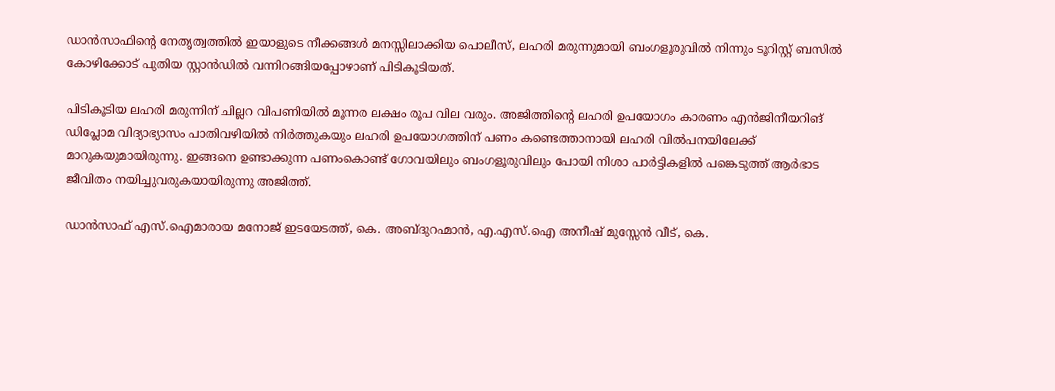ഡാൻസാഫിന്റെ നേതൃത്വത്തില്‍ ഇയാളുടെ നീക്കങ്ങള്‍ മനസ്സിലാക്കിയ പൊലീസ്, ലഹരി മരുന്നുമായി ബംഗളൂരുവില്‍ നിന്നും ടൂറിസ്റ്റ് ബസില്‍ കോഴിക്കോട് പുതിയ സ്റ്റാൻഡില്‍ വന്നിറങ്ങിയപ്പോഴാണ് പിടികൂടിയത്.

പിടികൂടിയ ലഹരി മരുന്നിന് ചില്ലറ വിപണിയില്‍ മൂന്നര ലക്ഷം രൂപ വില വരും. അജിത്തിന്റെ ലഹരി ഉപയോഗം കാരണം എൻജിനീയറിങ് ഡിപ്ലോമ വിദ്യാഭ്യാസം പാതിവഴിയില്‍ നിർത്തുകയും ലഹരി ഉപയോഗത്തിന് പണം കണ്ടെത്താനായി ലഹരി വില്‍പനയിലേക്ക് മാറുകയുമായിരുന്നു. ഇങ്ങനെ ഉണ്ടാക്കുന്ന പണംകൊണ്ട് ഗോവയിലും ബംഗളൂരുവിലും പോയി നിശാ പാർട്ടികളില്‍ പങ്കെടുത്ത് ആർഭാട ജീവിതം നയിച്ചുവരുകയായിരുന്നു അജിത്ത്.

ഡാൻസാഫ് എസ്.ഐമാരായ മനോജ് ഇടയേടത്ത്, കെ. അബ്ദുറഹ്മാൻ, എ.എസ്.ഐ അനീഷ് മുസ്സേൻ വീട്, കെ.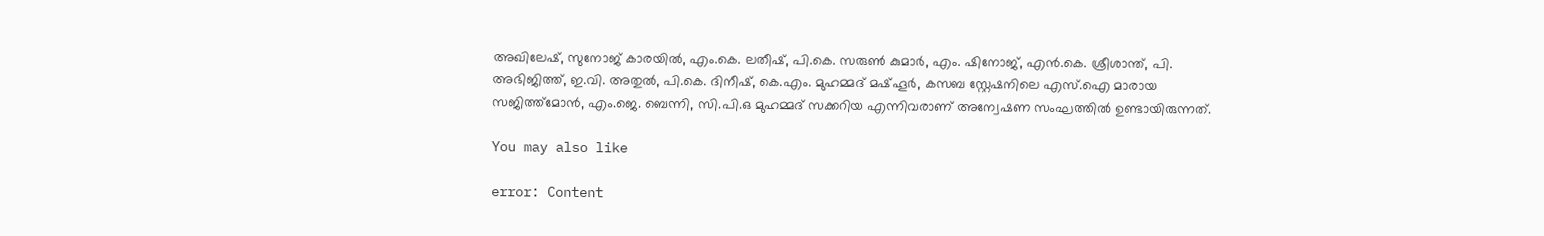അഖിലേഷ്, സുനോജ് കാരയില്‍, എം.കെ. ലതീഷ്, പി.കെ. സരുണ്‍ കുമാർ, എം. ഷിനോജ്, എൻ.കെ. ശ്രീശാന്ത്, പി. അഭിജിത്ത്, ഇ.വി. അതുല്‍, പി.കെ. ദിനീഷ്, കെ.എം. മുഹമ്മദ് മഷ്ഹൂർ, കസബ സ്റ്റേഷനിലെ എസ്.ഐ മാരായ സജിത്ത്മോൻ, എം.ജെ. ബെന്നി, സി.പി.ഒ മുഹമ്മദ് സക്കറിയ എന്നിവരാണ് അന്വേഷണ സംഘത്തില്‍ ഉണ്ടായിരുന്നത്.

You may also like

error: Content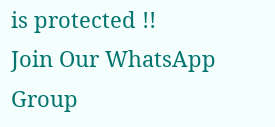is protected !!
Join Our WhatsApp Group